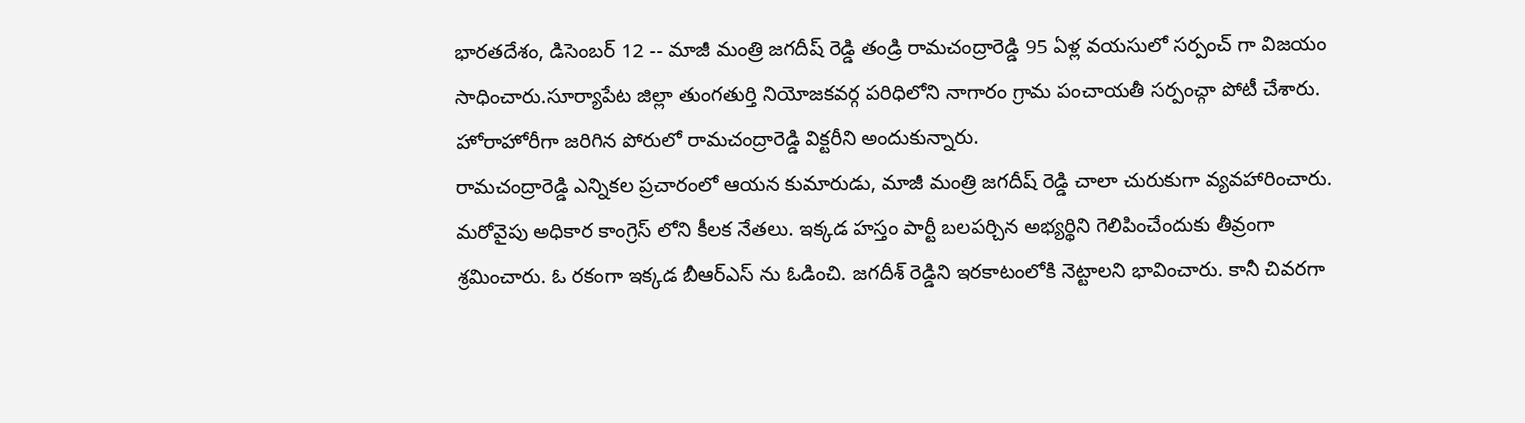భారతదేశం, డిసెంబర్ 12 -- మాజీ మంత్రి జగదీష్ రెడ్డి తండ్రి రామచంద్రారెడ్డి 95 ఏళ్ల వయసులో సర్పంచ్ గా విజయం సాధించారు.సూర్యాపేట జిల్లా తుంగతుర్తి నియోజకవర్గ పరిధిలోని నాగారం గ్రామ పంచాయతీ సర్పంచ్గా పోటీ చేశారు. హోరాహోరీగా జరిగిన పోరులో రామచంద్రారెడ్డి విక్టరీని అందుకున్నారు.
రామచంద్రారెడ్డి ఎన్నికల ప్రచారంలో ఆయన కుమారుడు, మాజీ మంత్రి జగదీష్ రెడ్డి చాలా చురుకుగా వ్యవహారించారు. మరోవైపు అధికార కాంగ్రెస్ లోని కీలక నేతలు. ఇక్కడ హస్తం పార్టీ బలపర్చిన అభ్యర్థిని గెలిపించేందుకు తీవ్రంగా శ్రమించారు. ఓ రకంగా ఇక్కడ బీఆర్ఎస్ ను ఓడించి. జగదీశ్ రెడ్డిని ఇరకాటంలోకి నెట్టాలని భావించారు. కానీ చివరగా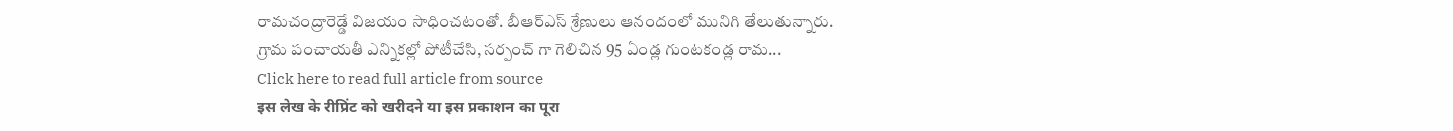రామచంద్రారెడ్డే విజయం సాధించటంతో. బీఆర్ఎస్ శ్రేణులు ఆనందంలో మునిగి తేలుతున్నారు.
గ్రామ పంచాయతీ ఎన్నికల్లో పోటీచేసి, సర్పంచ్ గా గెలిచిన 95 ఏండ్ల గుంటకండ్ల రామ...
Click here to read full article from source
इस लेख के रीप्रिंट को खरीदने या इस प्रकाशन का पूरा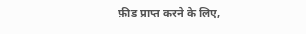फ़ीड प्राप्त करने के लिए,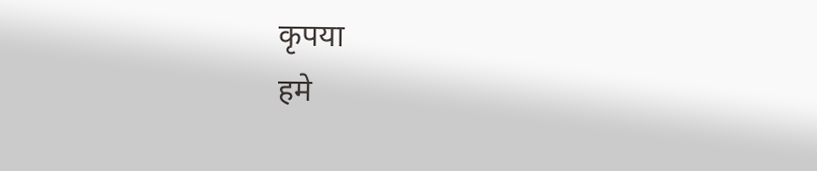कृपया
हमे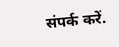संपर्क करें.